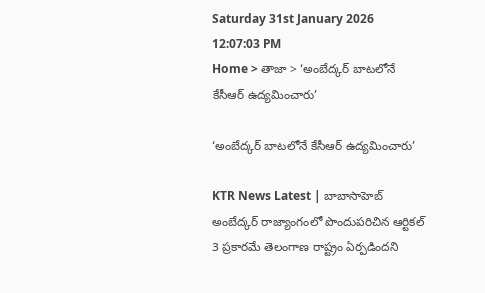Saturday 31st January 2026
12:07:03 PM
Home > తాజా > ‘అంబేద్కర్ బాటలోనే కేసీఆర్ ఉద్యమించారు’

‘అంబేద్కర్ బాటలోనే కేసీఆర్ ఉద్యమించారు’

KTR News Latest | బాబాసాహెబ్ అంబేద్కర్ రాజ్యాంగంలో పొందుపరిచిన ఆర్టికల్ 3 ప్రకారమే తెలంగాణ రాష్ట్రం ఏర్పడిందని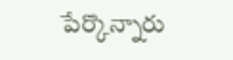పేర్కొన్నారు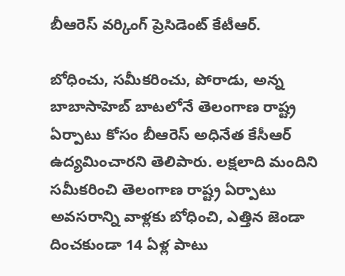బీఆరెస్ వర్కింగ్ ప్రెసిడెంట్ కేటీఆర్.

బోధించు, సమీకరించు, పోరాడు, అన్న బాబాసాహెబ్ బాటలోనే తెలంగాణ రాష్ట్ర ఏర్పాటు కోసం బీఆరెస్ అధినేత కేసీఆర్ ఉద్యమించారని తెలిపారు. లక్షలాది మందిని సమీకరించి తెలంగాణ రాష్ట్ర ఏర్పాటు అవసరాన్ని వాళ్లకు బోధించి, ఎత్తిన జెండా దించకుండా 14 ఏళ్ల పాటు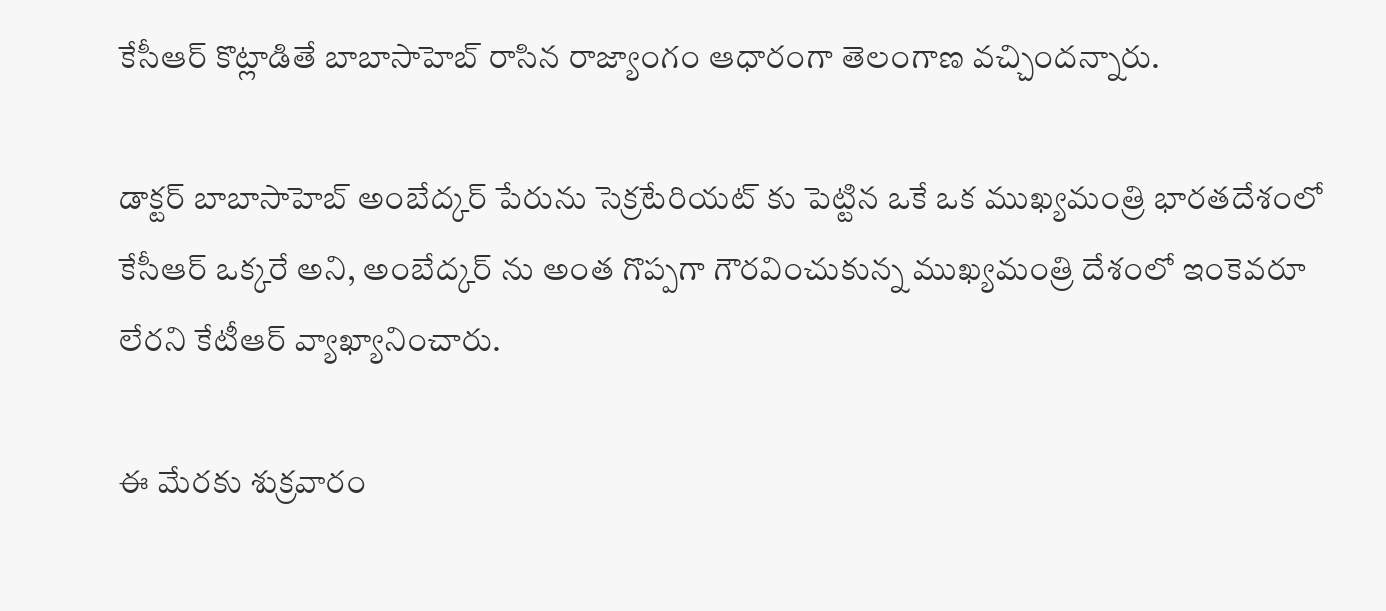కేసీఆర్ కొట్లాడితే బాబాసాహెబ్ రాసిన రాజ్యాంగం ఆధారంగా తెలంగాణ వచ్చిందన్నారు.

డాక్టర్ బాబాసాహెబ్ అంబేద్కర్ పేరును సెక్రటేరియట్ కు పెట్టిన ఒకే ఒక ముఖ్యమంత్రి భారతదేశంలో కేసీఆర్ ఒక్కరే అని, అంబేద్కర్ ను అంత గొప్పగా గౌరవించుకున్న ముఖ్యమంత్రి దేశంలో ఇంకెవరూ లేరని కేటీఆర్ వ్యాఖ్యానించారు.

ఈ మేరకు శుక్రవారం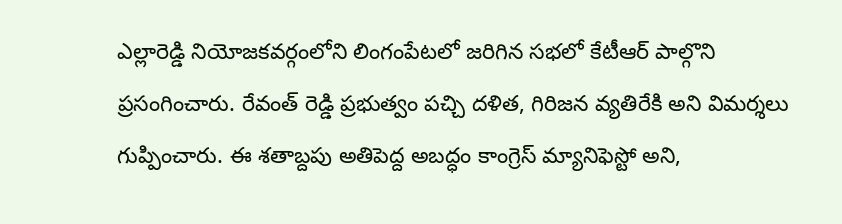ఎల్లారెడ్డి నియోజకవర్గంలోని లింగంపేటలో జరిగిన సభలో కేటీఆర్ పాల్గొని ప్రసంగించారు. రేవంత్ రెడ్డి ప్రభుత్వం పచ్చి దళిత, గిరిజన వ్యతిరేకి అని విమర్శలు గుప్పించారు. ఈ శతాబ్దపు అతిపెద్ద అబద్ధం కాంగ్రెస్ మ్యానిఫెస్టో అని,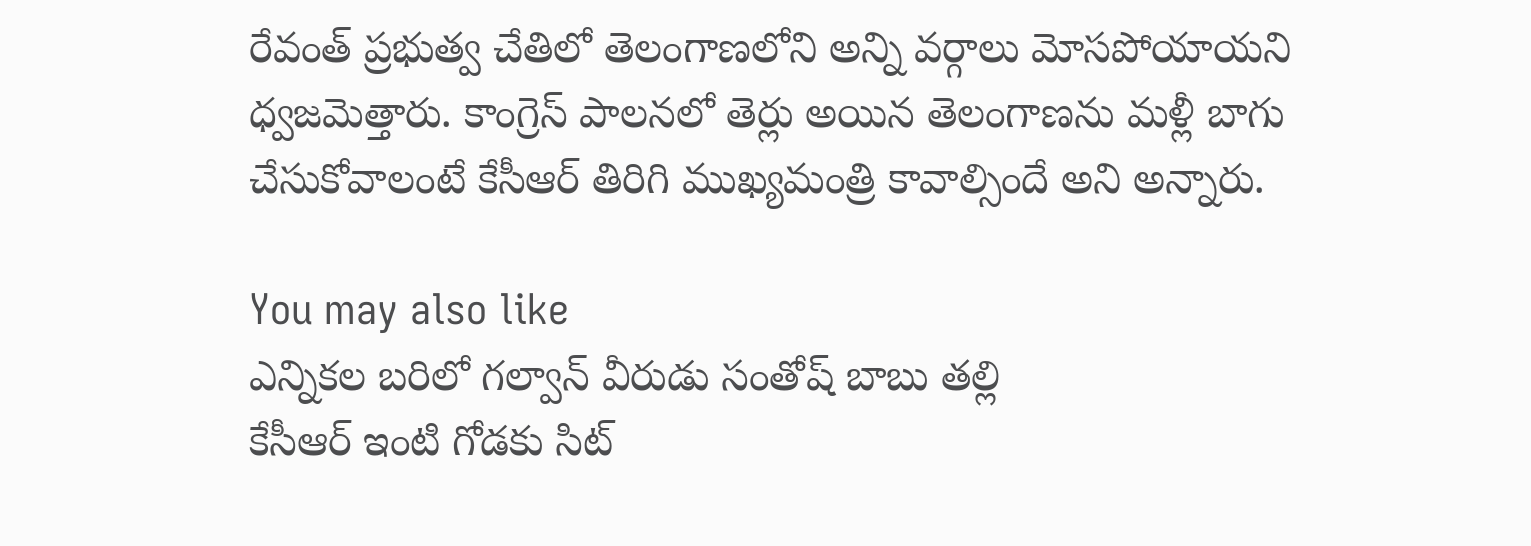రేవంత్ ప్రభుత్వ చేతిలో తెలంగాణలోని అన్ని వర్గాలు మోసపోయాయని ధ్వజమెత్తారు. కాంగ్రెస్ పాలనలో తెర్లు అయిన తెలంగాణను మళ్లీ బాగు చేసుకోవాలంటే కేసీఆర్ తిరిగి ముఖ్యమంత్రి కావాల్సిందే అని అన్నారు.

You may also like
ఎన్నికల బరిలో గల్వాన్ వీరుడు సంతోష్ బాబు తల్లి
కేసీఆర్ ఇంటి గోడకు సిట్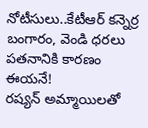నోటీసులు..కేటీఆర్ కన్నెర్ర
బంగారం, వెండి ధరలు పతనానికి కారణం ఈయనే!
రష్యన్ అమ్మాయిలతో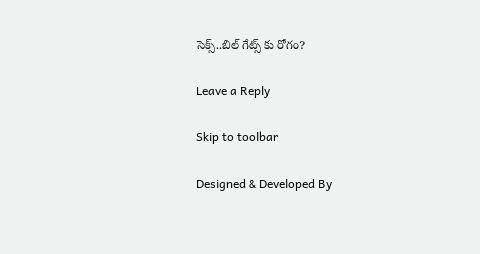సెక్స్..బిల్ గేట్స్ కు రోగం?

Leave a Reply

Skip to toolbar

Designed & Developed By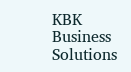KBK Business Solutions